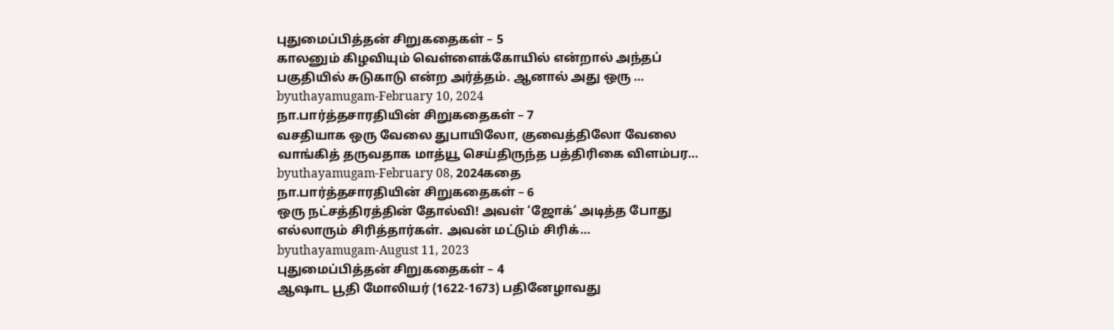புதுமைப்பித்தன் சிறுகதைகள் – 5
காலனும் கிழவியும் வெள்ளைக்கோயில் என்றால் அந்தப் பகுதியில் சுடுகாடு என்ற அர்த்தம். ஆனால் அது ஒரு …
byuthayamugam-February 10, 2024
நா.பார்த்தசாரதியின் சிறுகதைகள் – 7
வசதியாக ஒரு வேலை துபாயிலோ, குவைத்திலோ வேலை வாங்கித் தருவதாக மாத்யூ செய்திருந்த பத்திரிகை விளம்பர…
byuthayamugam-February 08, 2024கதை
நா.பார்த்தசாரதியின் சிறுகதைகள் – 6
ஒரு நட்சத்திரத்தின் தோல்வி! அவள் ‘ஜோக்‘ அடித்த போது எல்லாரும் சிரித்தார்கள். அவன் மட்டும் சிரிக்…
byuthayamugam-August 11, 2023
புதுமைப்பித்தன் சிறுகதைகள் – 4
ஆஷாட பூதி மோலியர் (1622-1673) பதினேழாவது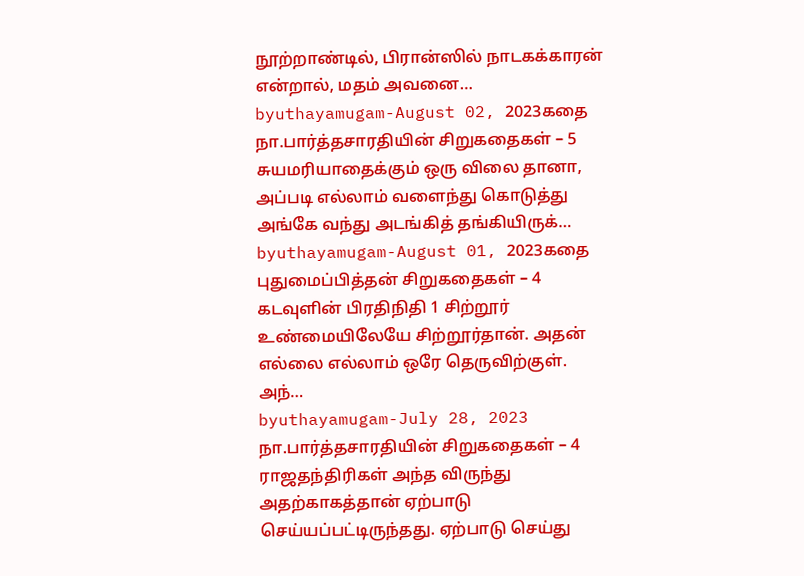நூற்றாண்டில், பிரான்ஸில் நாடகக்காரன் என்றால், மதம் அவனை…
byuthayamugam-August 02, 2023கதை
நா.பார்த்தசாரதியின் சிறுகதைகள் – 5
சுயமரியாதைக்கும் ஒரு விலை தானா, அப்படி எல்லாம் வளைந்து கொடுத்து அங்கே வந்து அடங்கித் தங்கியிருக்…
byuthayamugam-August 01, 2023கதை
புதுமைப்பித்தன் சிறுகதைகள் – 4
கடவுளின் பிரதிநிதி 1 சிற்றூர் உண்மையிலேயே சிற்றூர்தான். அதன் எல்லை எல்லாம் ஒரே தெருவிற்குள். அந்…
byuthayamugam-July 28, 2023
நா.பார்த்தசாரதியின் சிறுகதைகள் – 4
ராஜதந்திரிகள் அந்த விருந்து அதற்காகத்தான் ஏற்பாடு செய்யப்பட்டிருந்தது. ஏற்பாடு செய்து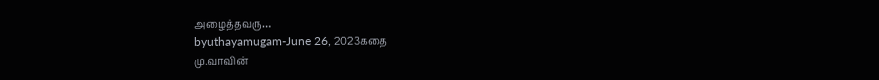அழைத்தவரு…
byuthayamugam-June 26, 2023கதை
மு.வாவின்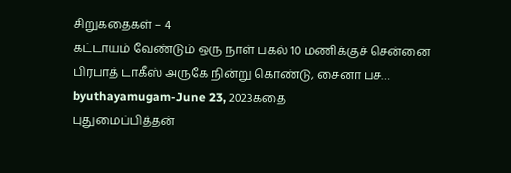சிறுகதைகள் – 4
கட்டாயம் வேண்டும் ஒரு நாள் பகல் 10 மணிக்குச் சென்னை பிரபாத் டாகீஸ் அருகே நின்று கொண்டு, சைனா பச…
byuthayamugam-June 23, 2023கதை
புதுமைப்பித்தன்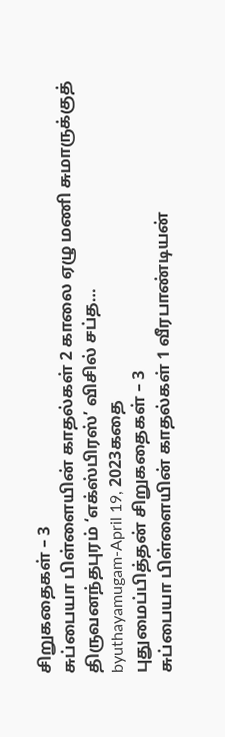சிறுகதைகள் – 3
சுப்பையா பிள்ளையின் காதல்கள் 2 காலை ஏழு மணி சுமாருக்குத் திருவனந்தபுரம் ‘எக்ஸ்பிரஸ்’ விசில் சப்த…
byuthayamugam-April 19, 2023கதை
புதுமைப்பித்தன் சிறுகதைகள் – 3
சுப்பையா பிள்ளையின் காதல்கள் 1 வீரபாண்டியன்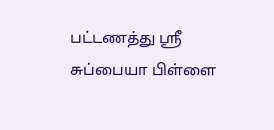பட்டணத்து ஸ்ரீ சுப்பையா பிள்ளை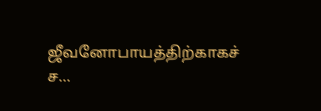ஜீவனோபாயத்திற்காகச் ச…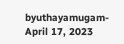byuthayamugam-April 17, 2023